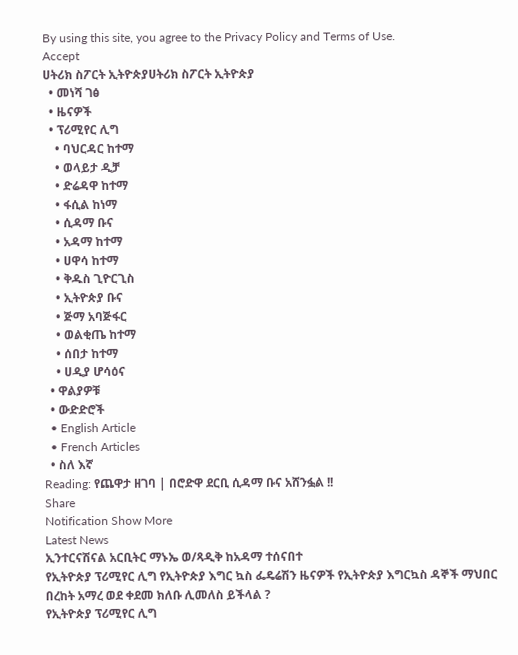By using this site, you agree to the Privacy Policy and Terms of Use.
Accept
ሀትሪክ ስፖርት ኢትዮጵያሀትሪክ ስፖርት ኢትዮጵያ
  • መነሻ ገፅ
  • ዜናዎች
  • ፕሪሚየር ሊግ
    • ባህርዳር ከተማ
    • ወላይታ ዲቻ
    • ድሬዳዋ ከተማ
    • ፋሲል ከነማ
    • ሲዳማ ቡና
    • አዳማ ከተማ
    • ሀዋሳ ከተማ
    • ቅዱስ ጊዮርጊስ
    • ኢትዮጵያ ቡና
    • ጅማ አባጅፋር
    • ወልቂጤ ከተማ
    • ሰበታ ከተማ
    • ሀዲያ ሆሳዕና
  • ዋልያዎቹ
  • ውድድሮች
  • English Article
  • French Articles
  • ስለ እኛ
Reading: የጨዋታ ዘገባ | በሮድዋ ደርቢ ሲዳማ ቡና አሸንፏል !!
Share
Notification Show More
Latest News
ኢንተርናሽናል አርቢትር ማኑኤ ወ/ጻዲቅ ከአዳማ ተሰናበተ
የኢትዮጵያ ፕሪሚየር ሊግ የኢትዮጵያ እግር ኳስ ፌዴሬሽን ዜናዎች የኢትዮጵያ እግርኳስ ዳኞች ማህበር
በረከት አማረ ወደ ቀደመ ክለቡ ሊመለስ ይችላል ?
የኢትዮጵያ ፕሪሚየር ሊግ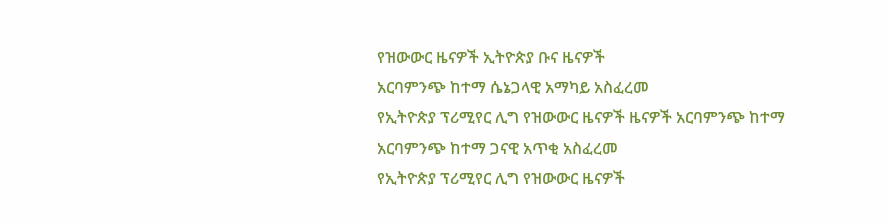የዝውውር ዜናዎች ኢትዮጵያ ቡና ዜናዎች
አርባምንጭ ከተማ ሴኔጋላዊ አማካይ አስፈረመ
የኢትዮጵያ ፕሪሚየር ሊግ የዝውውር ዜናዎች ዜናዎች አርባምንጭ ከተማ
አርባምንጭ ከተማ ጋናዊ አጥቂ አስፈረመ
የኢትዮጵያ ፕሪሚየር ሊግ የዝውውር ዜናዎች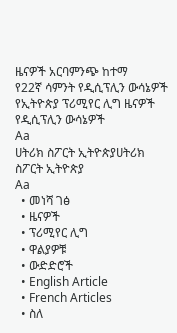ዜናዎች አርባምንጭ ከተማ
የ22ኛ ሳምንት የዲሲፕሊን ውሳኔዎች
የኢትዮጵያ ፕሪሚየር ሊግ ዜናዎች የዲሲፕሊን ውሳኔዎች
Aa
ሀትሪክ ስፖርት ኢትዮጵያሀትሪክ ስፖርት ኢትዮጵያ
Aa
  • መነሻ ገፅ
  • ዜናዎች
  • ፕሪሚየር ሊግ
  • ዋልያዎቹ
  • ውድድሮች
  • English Article
  • French Articles
  • ስለ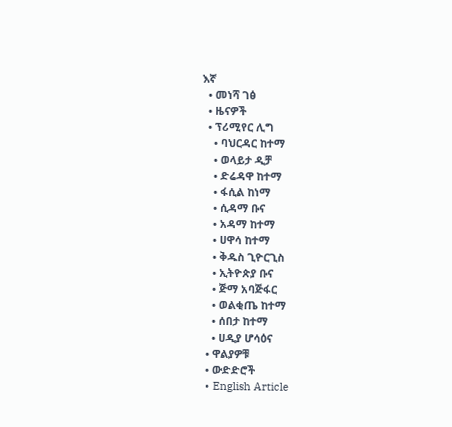እኛ
  • መነሻ ገፅ
  • ዜናዎች
  • ፕሪሚየር ሊግ
    • ባህርዳር ከተማ
    • ወላይታ ዲቻ
    • ድሬዳዋ ከተማ
    • ፋሲል ከነማ
    • ሲዳማ ቡና
    • አዳማ ከተማ
    • ሀዋሳ ከተማ
    • ቅዱስ ጊዮርጊስ
    • ኢትዮጵያ ቡና
    • ጅማ አባጅፋር
    • ወልቂጤ ከተማ
    • ሰበታ ከተማ
    • ሀዲያ ሆሳዕና
  • ዋልያዎቹ
  • ውድድሮች
  • English Article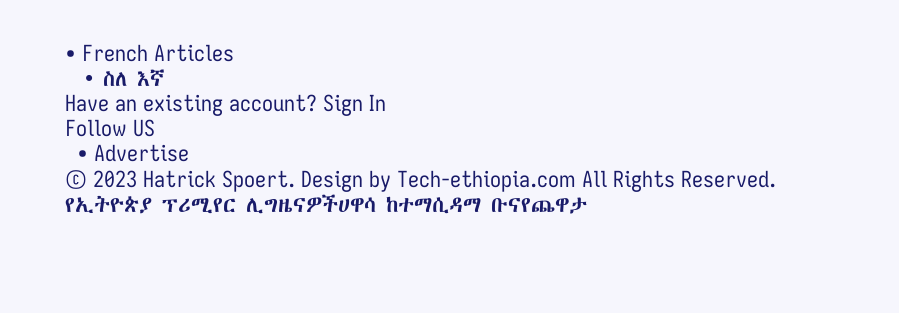• French Articles
  • ስለ እኛ
Have an existing account? Sign In
Follow US
  • Advertise
© 2023 Hatrick Spoert. Design by Tech-ethiopia.com All Rights Reserved.
የኢትዮጵያ ፕሪሚየር ሊግዜናዎችሀዋሳ ከተማሲዳማ ቡናየጨዋታ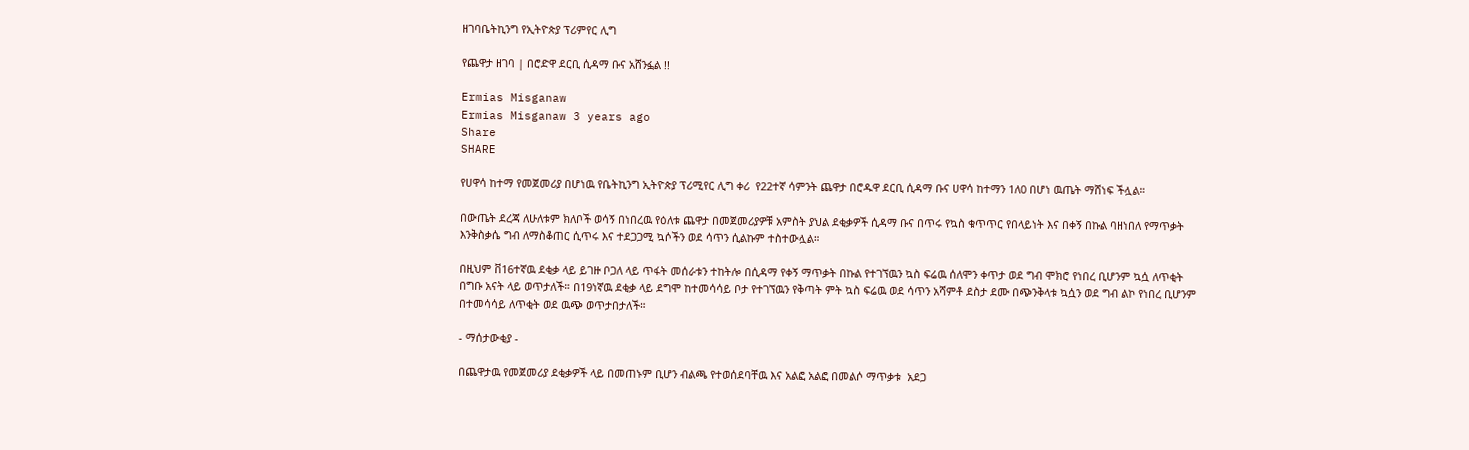ዘገባቤትኪንግ የኢትዮጵያ ፕሪምየር ሊግ

የጨዋታ ዘገባ | በሮድዋ ደርቢ ሲዳማ ቡና አሸንፏል !!

Ermias Misganaw
Ermias Misganaw 3 years ago
Share
SHARE

የሀዋሳ ከተማ የመጀመሪያ በሆነዉ የቤትኪንግ ኢትዮጵያ ፕሪሚየር ሊግ ቀሪ  የ22ተኛ ሳምንት ጨዋታ በሮዱዋ ደርቢ ሲዳማ ቡና ሀዋሳ ከተማን 1ለ0 በሆነ ዉጤት ማሸነፍ ችሏል።

በውጤት ደረጃ ለሁለቱም ክለቦች ወሳኝ በነበረዉ የዕለቱ ጨዋታ በመጀመሪያዎቹ አምስት ያህል ደቂቃዎች ሲዳማ ቡና በጥሩ የኳስ ቁጥጥር የበላይነት እና በቀኝ በኩል ባዘነበለ የማጥቃት እንቅስቃሴ ግብ ለማስቆጠር ሲጥሩ እና ተደጋጋሚ ኳሶችን ወደ ሳጥን ሲልኩም ተስተውሏል።

በዚህም ቨ16ተኛዉ ደቂቃ ላይ ይገዙ ቦጋለ ላይ ጥፋት መሰራቱን ተከትሎ በሲዳማ የቀኝ ማጥቃት በኩል የተገኘዉን ኳስ ፍሬዉ ሰለሞን ቀጥታ ወደ ግብ ሞክሮ የነበረ ቢሆንም ኳሷ ለጥቂት በግቡ አናት ላይ ወጥታለች። በ19ነኛዉ ደቂቃ ላይ ደግሞ ከተመሳሳይ ቦታ የተገኘዉን የቅጣት ምት ኳስ ፍሬዉ ወደ ሳጥን አሻምቶ ደስታ ደሙ በጭንቅላቱ ኳሷን ወደ ግብ ልኮ የነበረ ቢሆንም በተመሳሳይ ለጥቂት ወደ ዉጭ ወጥታበታለች።

- ማሰታውቂያ -

በጨዋታዉ የመጀመሪያ ደቂቃዎች ላይ በመጠኑም ቢሆን ብልጫ የተወሰደባቸዉ እና አልፎ አልፎ በመልሶ ማጥቃቱ  አደጋ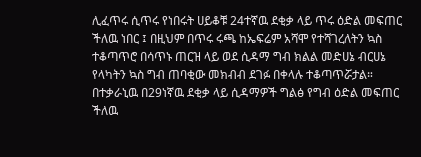ሊፈጥሩ ሲጥሩ የነበሩት ሀይቆቹ 24ተኛዉ ደቂቃ ላይ ጥሩ ዕድል መፍጠር  ችለዉ ነበር ፤ በዚህም በጥሩ ሩጫ ከኤፍሬም አሻሞ የተሻገረለትን ኳስ ተቆጣጥሮ በሳጥኑ ጠርዝ ላይ ወደ ሲዳማ ግብ ክልል መድሀኔ ብርሀኔ የላካትን ኳስ ግብ ጠባቂው መክብብ ደገፉ በቀላሉ ተቆጣጥሯታል። በተቃራኒዉ በ29ነኛዉ ደቂቃ ላይ ሲዳማዎች ግልፅ የግብ ዕድል መፍጠር ችለዉ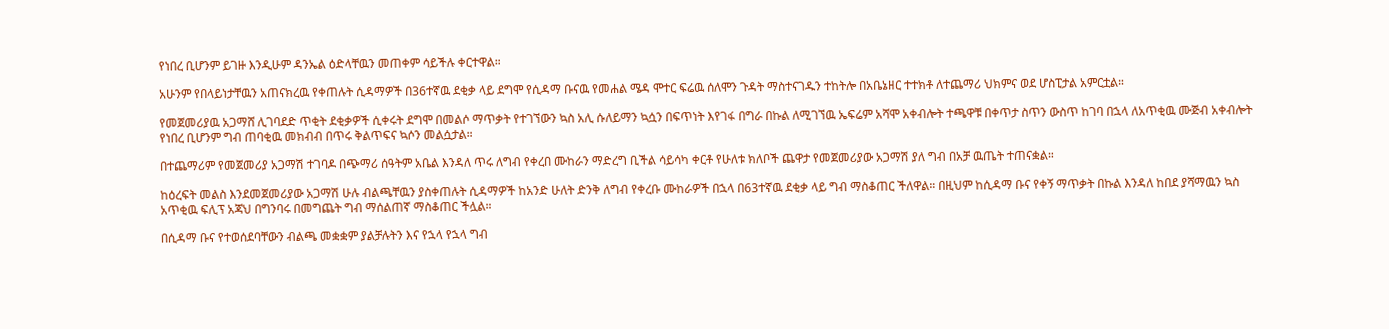የነበረ ቢሆንም ይገዙ እንዲሁም ዳንኤል ዕድላቸዉን መጠቀም ሳይችሉ ቀርተዋል።

አሁንም የበላይነታቸዉን አጠናክረዉ የቀጠሉት ሲዳማዎች በ36ተኛዉ ደቂቃ ላይ ደግሞ የሲዳማ ቡናዉ የመሐል ሜዳ ሞተር ፍሬዉ ሰለሞን ጉዳት ማስተናገዱን ተከትሎ በአቤኔዘር ተተክቶ ለተጨማሪ ህክምና ወደ ሆስፒታል አምርቷል።

የመጀመሪያዉ አጋማሸ ሊገባደድ ጥቂት ደቂቃዎች ሲቀሩት ደግሞ በመልሶ ማጥቃት የተገኘውን ኳስ አሊ ሱለይማን ኳሷን በፍጥነት እየገፋ በግራ በኩል ለሚገኘዉ ኤፍሬም አሻሞ አቀብሎት ተጫዋቹ በቀጥታ ስጥን ውስጥ ከገባ በኋላ ለአጥቂዉ ሙጅብ አቀብሎት የነበረ ቢሆንም ግብ ጠባቂዉ መክብብ በጥሩ ቅልጥፍና ኳሶን መልሷታል።

በተጨማሪም የመጀመሪያ አጋማሽ ተገባዶ በጭማሪ ሰዓትም አቤል እንዳለ ጥሩ ለግብ የቀረበ ሙከራን ማድረግ ቢችል ሳይሳካ ቀርቶ የሁለቱ ክለቦች ጨዋታ የመጀመሪያው አጋማሽ ያለ ግብ በአቻ ዉጤት ተጠናቋል።

ከዕረፍት መልስ እንደመጀመሪያው አጋማሽ ሁሉ ብልጫቸዉን ያስቀጠሉት ሲዳማዎች ከአንድ ሁለት ድንቅ ለግብ የቀረቡ ሙከራዎች በኋላ በ63ተኛዉ ደቂቃ ላይ ግብ ማስቆጠር ችለዋል። በዚህም ከሲዳማ ቡና የቀኝ ማጥቃት በኩል እንዳለ ከበደ ያሻማዉን ኳስ አጥቂዉ ፍሊፕ አጃህ በግንባሩ በመግጨት ግብ ማሰልጠኛ ማስቆጠር ችሏል።

በሲዳማ ቡና የተወሰደባቸውን ብልጫ መቋቋም ያልቻሉትን እና የኋላ የኋላ ግብ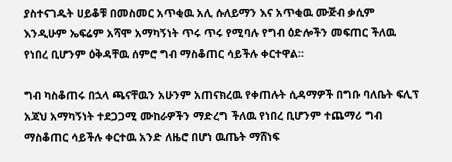ያስተናገዱት ሀይቆቹ በመስመር አጥቂዉ አሊ ሱለይማን እና አጥቂዉ ሙጅብ ቃሲም እንዲሁም ኤፍሬም አሻሞ አማካኝነት ጥሩ ጥሩ የሚባሉ የግብ ዕድሎችን መፍጠር ችለዉ የነበረ ቢሆንም ዕቅዳቸዉ ሰምሮ ግብ ማስቆጠር ሳይችሉ ቀርተዋል።

ግብ ካስቆጠሩ በኋላ ጫናቸዉን አሁንም አጠናክረዉ የቀጠሉት ሲዳማዎች በግቡ ባለቤት ፍሊፕ አጃህ አማካኝነት ተደጋጋሚ ሙከራዎችን ማድረግ ችለዉ የነበረ ቢሆንም ተጨማሪ ግብ ማስቆጠር ሳይችሉ ቀርተዉ አንድ ለዜሮ በሆነ ዉጤት ማሸነፍ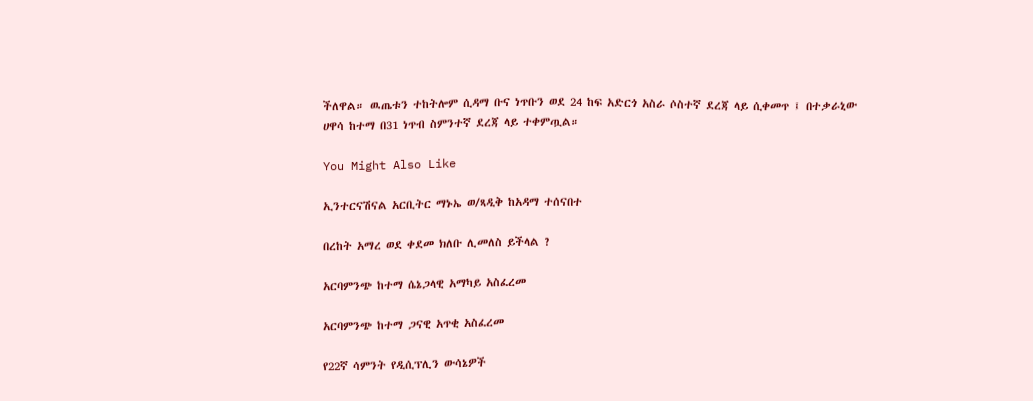ችለዋል። ዉጤቱን ተከትሎም ሲዳማ ቡና ነጥቡን ወደ 24 ከፍ አድርጎ አስራ ሶስተኛ ደረጃ ላይ ሲቀመጥ ፤ በተቃራኒው ሀዋሳ ከተማ በ31 ነጥብ ስምንተኛ ደረጃ ላይ ተቀምጧል።

You Might Also Like

ኢንተርናሽናል አርቢትር ማኑኤ ወ/ጻዲቅ ከአዳማ ተሰናበተ

በረከት አማረ ወደ ቀደመ ክለቡ ሊመለስ ይችላል ?

አርባምንጭ ከተማ ሴኔጋላዊ አማካይ አስፈረመ

አርባምንጭ ከተማ ጋናዊ አጥቂ አስፈረመ

የ22ኛ ሳምንት የዲሲፕሊን ውሳኔዎች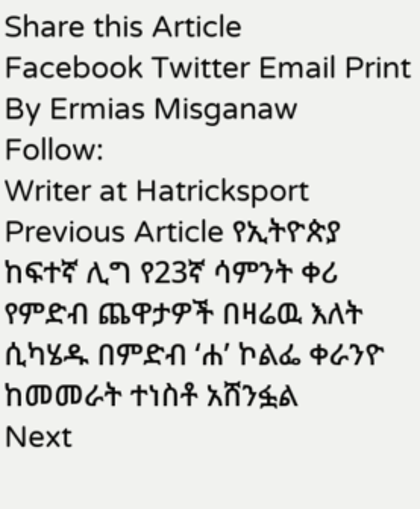Share this Article
Facebook Twitter Email Print
By Ermias Misganaw
Follow:
Writer at Hatricksport
Previous Article የኢትዮጵያ ከፍተኛ ሊግ የ23ኛ ሳምንት ቀሪ የምድብ ጨዋታዎች በዛሬዉ እለት ሲካሄዱ በምድብ ‘ሐ’ ኮልፌ ቀራንዮ ከመመራት ተነስቶ አሸንፏል
Next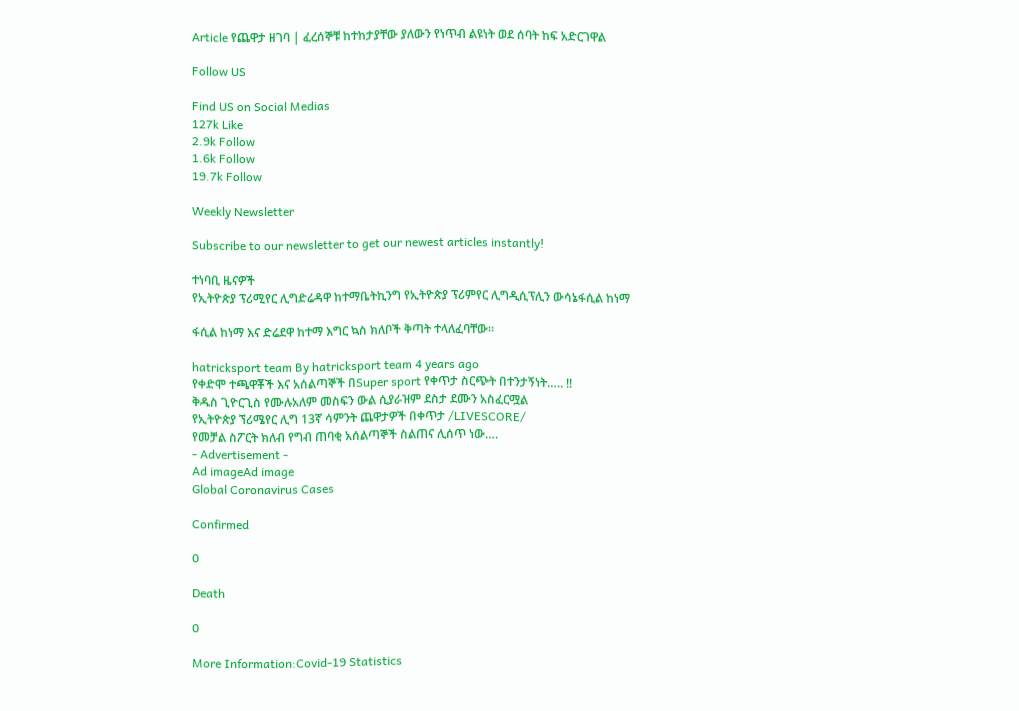Article የጨዋታ ዘገባ | ፈረሰኞቹ ከተከታያቸው ያለውን የነጥብ ልዩነት ወደ ሰባት ከፍ አድርገዋል

Follow US

Find US on Social Medias
127k Like
2.9k Follow
1.6k Follow
19.7k Follow

Weekly Newsletter

Subscribe to our newsletter to get our newest articles instantly!

ተነባቢ ዜናዎች
የኢትዮጵያ ፕሪሚየር ሊግድሬዳዋ ከተማቤትኪንግ የኢትዮጵያ ፕሪምየር ሊግዲሲፕሊን ውሳኔፋሲል ከነማ

ፋሲል ከነማ እና ድሬደዋ ከተማ እግር ኳስ ክለቦች ቅጣት ተላለፈባቸው።

hatricksport team By hatricksport team 4 years ago
የቀድሞ ተጫዋቾች እና አሰልጣኞች በSuper sport የቀጥታ ስርጭት በተንታኝነት….. !!
ቅዱስ ጊዮርጊስ የሙሉአለም መስፍን ውል ሲያራዝም ደስታ ደሙን አስፈርሟል
የኢትዮጵያ ኘሪሜየር ሊግ 13ኛ ሳምንት ጨዋታዎች በቀጥታ /LIVESCORE/
የመቻል ስፖርት ክለብ የግብ ጠባቂ አሰልጣኞች ስልጠና ሊሰጥ ነው….
- Advertisement -
Ad imageAd image
Global Coronavirus Cases

Confirmed

0

Death

0

More Information:Covid-19 Statistics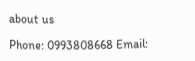about us

Phone: 0993808668 Email: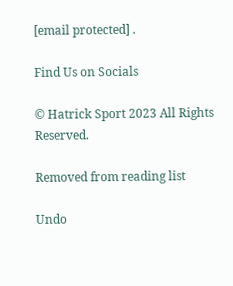[email protected] .

Find Us on Socials

© Hatrick Sport 2023 All Rights Reserved.

Removed from reading list

Undo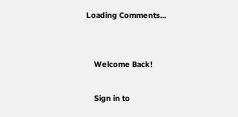Loading Comments...


    Welcome Back!

    Sign in to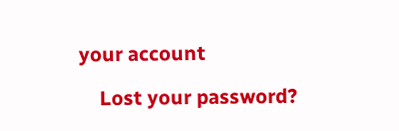your account

    Lost your password?